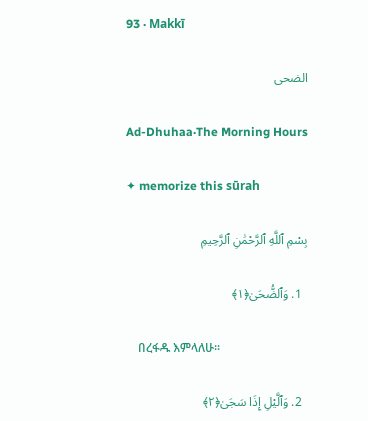93 · Makkī

الضحى

Ad-Dhuhaa·The Morning Hours

✦ memorize this sūrah

بِسْمِ ٱللَّهِ ٱلرَّحْمَٰنِ ٱلرَّحِيمِ

  1. وَٱلضُّحَىٰ﴿١﴾

    በረፋዱ እምላለሁ፡፡

  2. وَٱلَّيْلِ إِذَا سَجَىٰ﴿٢﴾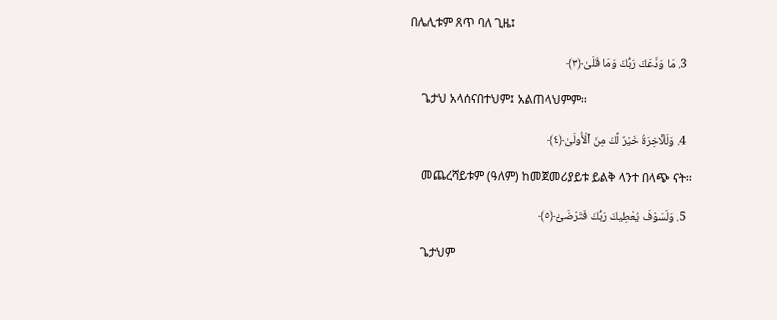በሌሊቱም ጸጥ ባለ ጊዜ፤

  3. مَا وَدَّعَكَ رَبُّكَ وَمَا قَلَىٰ﴿٣﴾

    ጌታህ አላሰናበተህም፤ አልጠላህምም፡፡

  4. وَلَلْـَٔاخِرَةُ خَيْرٌ لَّكَ مِنَ ٱلْأُولَىٰ﴿٤﴾

    መጨረሻይቱም (ዓለም) ከመጀመሪያይቱ ይልቅ ላንተ በላጭ ናት፡፡

  5. وَلَسَوْفَ يُعْطِيكَ رَبُّكَ فَتَرْضَىٰٓ﴿٥﴾

    ጌታህም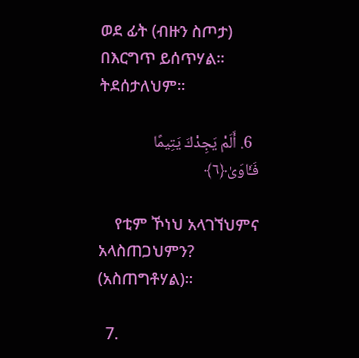ወደ ፊት (ብዙን ስጦታ) በእርግጥ ይሰጥሃል፡፡ ትደሰታለህም፡፡

  6. أَلَمْ يَجِدْكَ يَتِيمًا فَـَٔاوَىٰ﴿٦﴾

    የቲም ኾነህ አላገኘህምና አላስጠጋህምን? (አስጠግቶሃል)፡፡

  7.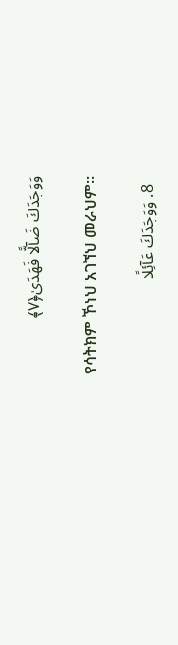وَوَجَدَكَ ضَآلًّا فَهَدَىٰ﴿٧﴾

    የሳትክም ኾነህ አገኘህ መራህም፡፡

  8. وَوَجَدَكَ عَآئِلًا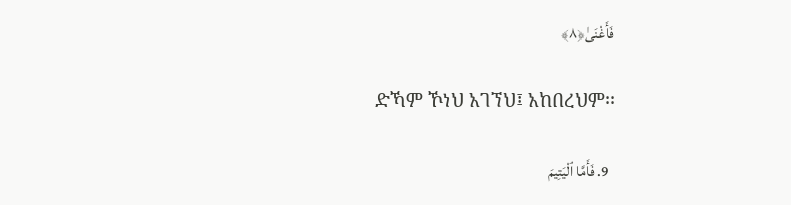فَأَغْنَىٰ﴿٨﴾

    ድኻም ኾነህ አገኘህ፤ አከበረህም፡፡

  9. فَأَمَّا ٱلْيَتِيمَ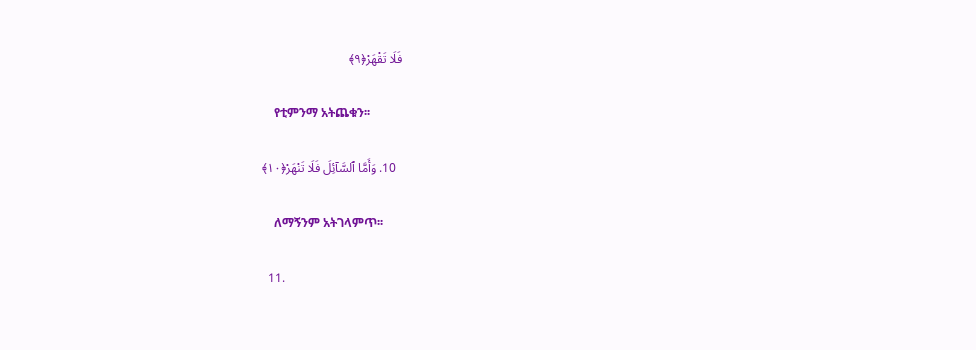فَلَا تَقْهَرْ﴿٩﴾

    የቲምንማ አትጨቁን፡፡

  10. وَأَمَّا ٱلسَّآئِلَ فَلَا تَنْهَرْ﴿١٠﴾

    ለማኝንም አትገላምጥ፡፡

  11.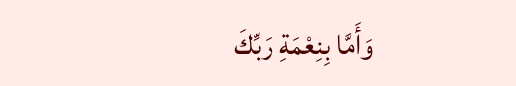وَأَمَّا بِنِعْمَةِ رَبِّكَ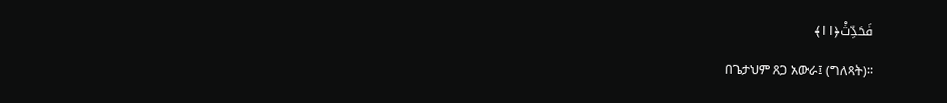فَحَدِّثْ﴿١١﴾

    በጌታህም ጸጋ አውራ፤ (ግለጻት)፡፡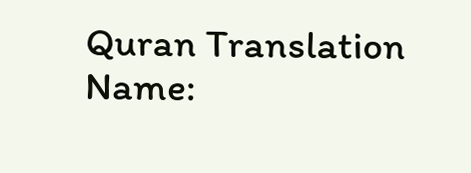Quran Translation Name: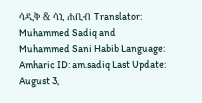ሳዲቅ & ሳኒ ሐቢብ Translator: Muhammed Sadiq and Muhammed Sani Habib Language: Amharic ID: am.sadiq Last Update: August 3,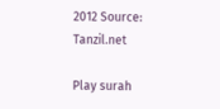2012 Source: Tanzil.net

Play surah